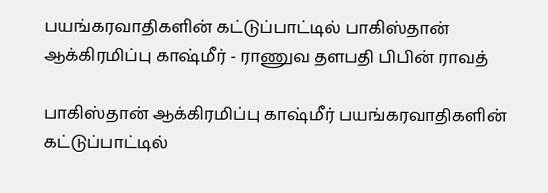பயங்கரவாதிகளின் கட்டுப்பாட்டில் பாகிஸ்தான் ஆக்கிரமிப்பு காஷ்மீர் - ராணுவ தளபதி பிபின் ராவத்

பாகிஸ்தான் ஆக்கிரமிப்பு காஷ்மீர் பயங்கரவாதிகளின் கட்டுப்பாட்டில்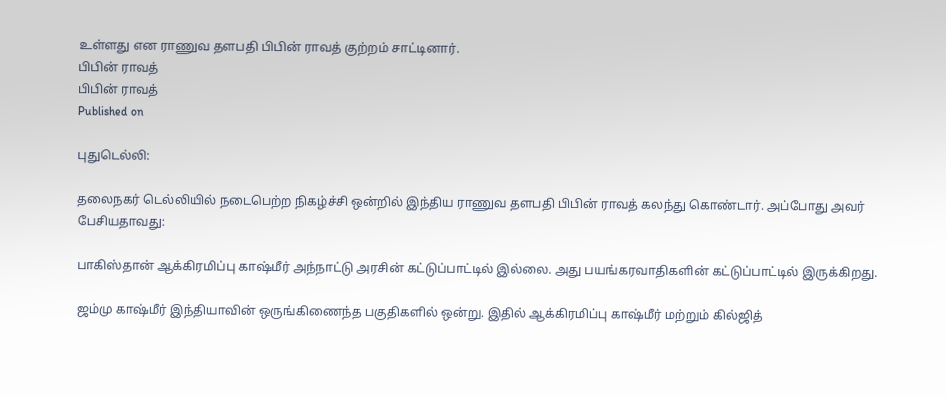உள்ளது என ராணுவ தளபதி பிபின் ராவத் குற்றம் சாட்டினார்.
பிபின் ராவத்
பிபின் ராவத்
Published on

புதுடெல்லி:

தலைநகர் டெல்லியில் நடைபெற்ற நிகழ்ச்சி ஒன்றில் இந்திய ராணுவ தளபதி பிபின் ராவத் கலந்து கொண்டார். அப்போது அவர் பேசியதாவது:

பாகிஸ்தான் ஆக்கிரமிப்பு காஷ்மீர் அந்நாட்டு அரசின் கட்டுப்பாட்டில் இல்லை. அது பயங்கரவாதிகளின் கட்டுப்பாட்டில் இருக்கிறது.

ஜம்மு காஷ்மீர் இந்தியாவின் ஒருங்கிணைந்த பகுதிகளில் ஒன்று. இதில் ஆக்கிரமிப்பு காஷ்மீர் மற்றும் கில்ஜித்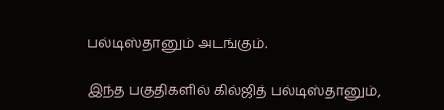பல்டிஸ்தானும் அடங்கும்.

இந்த பகுதிகளில் கில்ஜித் பல்டிஸ்தானும்,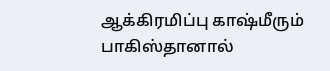ஆக்கிரமிப்பு காஷ்மீரும் பாகிஸ்தானால்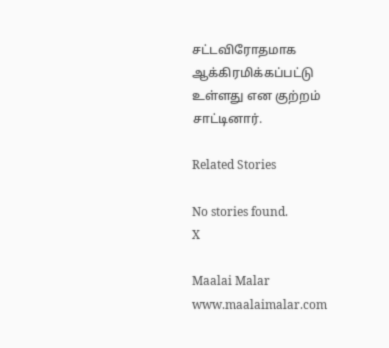சட்டவிரோதமாக ஆக்கிரமிக்கப்பட்டு உள்ளது என குற்றம் சாட்டினார்.

Related Stories

No stories found.
X

Maalai Malar
www.maalaimalar.com